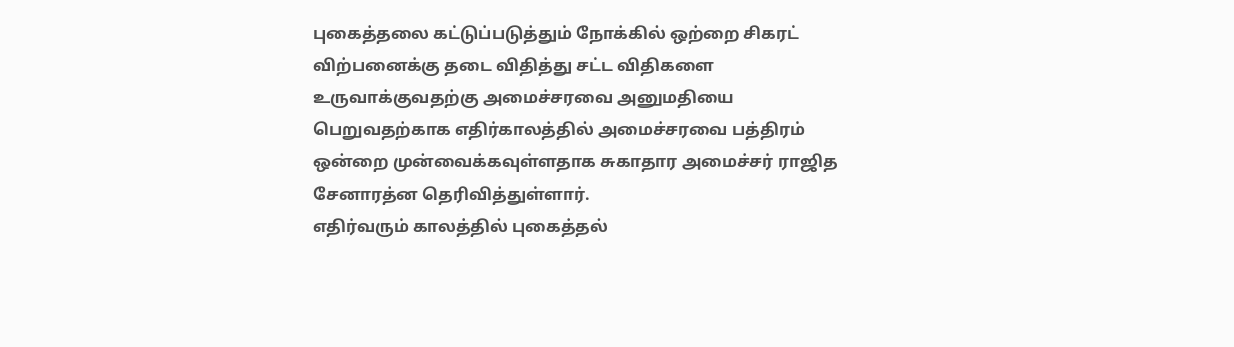புகைத்தலை கட்டுப்படுத்தும் நோக்கில் ஒற்றை சிகரட் விற்பனைக்கு தடை விதித்து சட்ட விதிகளை உருவாக்குவதற்கு அமைச்சரவை அனுமதியை பெறுவதற்காக எதிர்காலத்தில் அமைச்சரவை பத்திரம் ஒன்றை முன்வைக்கவுள்ளதாக சுகாதார அமைச்சர் ராஜித சேனாரத்ன தெரிவித்துள்ளார்.
எதிர்வரும் காலத்தில் புகைத்தல்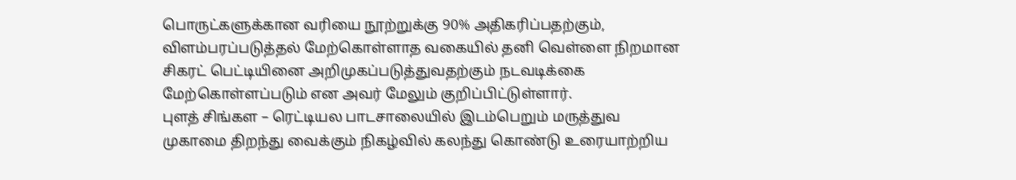பொருட்களுக்கான வரியை நூற்றுக்கு 90% அதிகரிப்பதற்கும், விளம்பரப்படுத்தல் மேற்கொள்ளாத வகையில் தனி வெள்ளை நிறமான சிகரட் பெட்டியினை அறிமுகப்படுத்துவதற்கும் நடவடிக்கை மேற்கொள்ளப்படும் என அவர் மேலும் குறிப்பிட்டுள்ளார்.
புளத் சிங்கள – ரெட்டியல பாடசாலையில் இடம்பெறும் மருத்துவ முகாமை திறந்து வைக்கும் நிகழ்வில் கலந்து கொண்டு உரையாற்றிய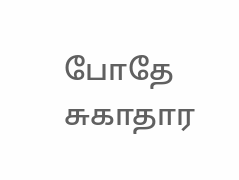போதே சுகாதார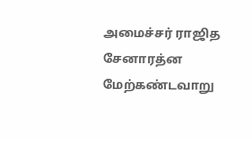அமைச்சர் ராஜித சேனாரத்ன மேற்கண்டவாறு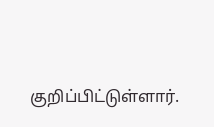குறிப்பிட்டுள்ளார்.